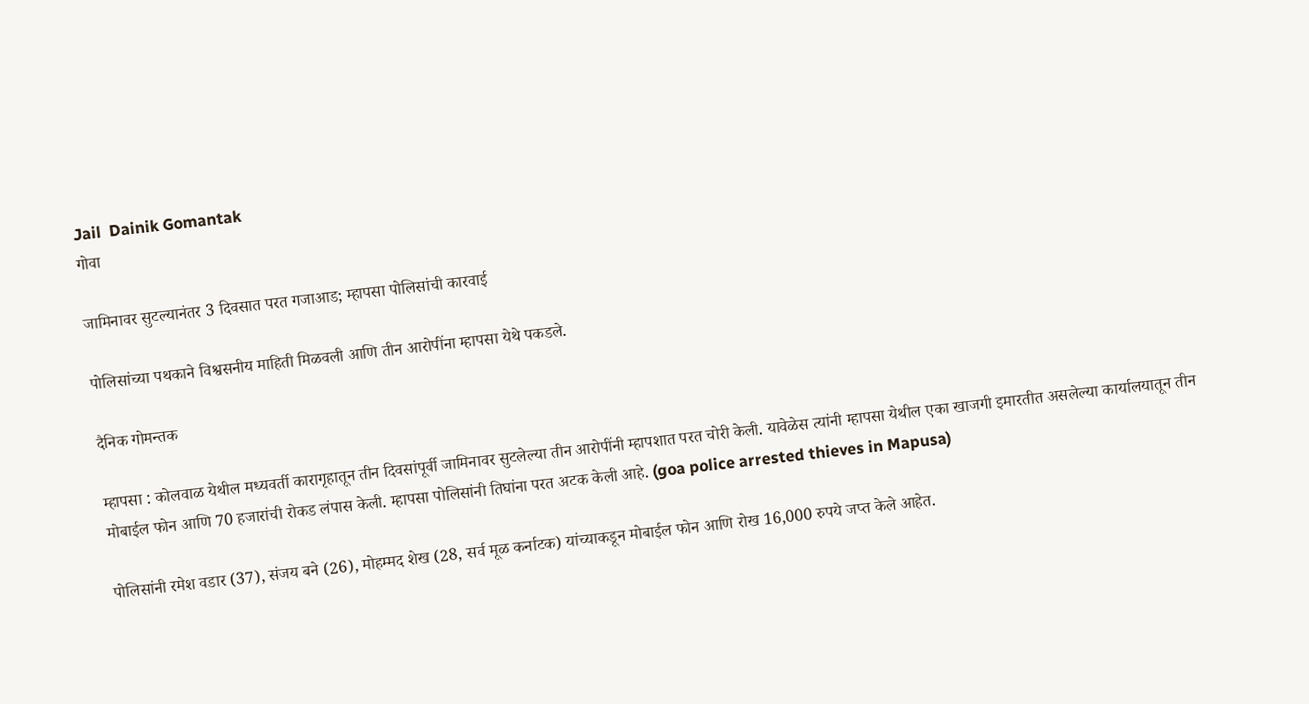Jail  Dainik Gomantak
गोवा

जामिनावर सुटल्यानंतर 3 दिवसात परत गजाआड; म्हापसा पोलिसांची कारवाई

पोलिसांच्या पथकाने विश्वसनीय माहिती मिळवली आणि तीन आरोपींना म्हापसा येथे पकडले.

दैनिक गोमन्तक

म्हापसा : कोलवाळ येथील मध्यवर्ती कारागृहातून तीन दिवसांपूर्वी जामिनावर सुटलेल्या तीन आरोपींनी म्हापशात परत चोरी केली. यावेळेस त्यांनी म्हापसा येथील एका खाजगी इमारतीत असलेल्या कार्यालयातून तीन मोबाईल फोन आणि 70 हजारांची रोकड लंपास केली. म्हापसा पोलिसांनी तिघांना परत अटक केली आहे. (goa police arrested thieves in Mapusa)

पोलिसांनी रमेश वडार (37), संजय बने (26), मोहम्मद शेख (28, सर्व मूळ कर्नाटक) यांच्याकडून मोबाईल फोन आणि रोख 16,000 रुपये जप्त केले आहेत.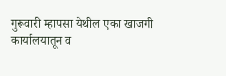गुरूवारी म्हापसा येथील एका खाजगी कार्यालयातून व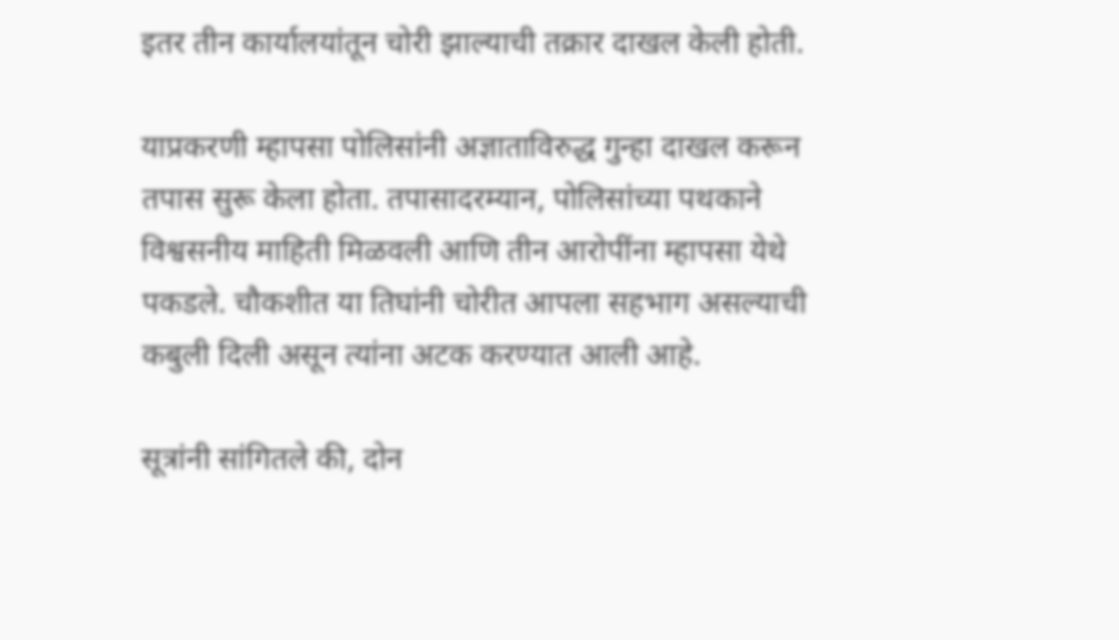इतर तीन कार्यालयांतून चोरी झाल्याची तक्रार दाखल केली होती.

याप्रकरणी म्हापसा पोलिसांनी अज्ञाताविरुद्ध गुन्हा दाखल करून तपास सुरू केला होता. तपासादरम्यान, पोलिसांच्या पथकाने विश्वसनीय माहिती मिळवली आणि तीन आरोपींना म्हापसा येथे पकडले. चौकशीत या तिघांनी चोरीत आपला सहभाग असल्याची कबुली दिली असून त्यांना अटक करण्यात आली आहे.

सूत्रांनी सांगितले की, दोन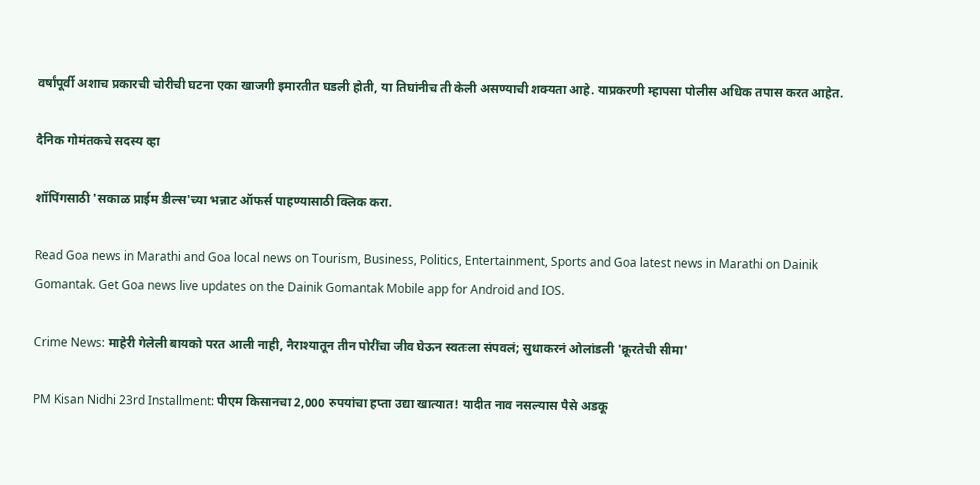वर्षांपूर्वी अशाच प्रकारची चोरीची घटना एका खाजगी इमारतीत घडली होती, या तिघांनीच ती केली असण्याची शक्यता आहे. याप्रकरणी म्हापसा पोलीस अधिक तपास करत आहेत.

दैनिक गोमंतकचे सदस्य व्हा

शॉपिंगसाठी 'सकाळ प्राईम डील्स'च्या भन्नाट ऑफर्स पाहण्यासाठी क्लिक करा.

Read Goa news in Marathi and Goa local news on Tourism, Business, Politics, Entertainment, Sports and Goa latest news in Marathi on Dainik Gomantak. Get Goa news live updates on the Dainik Gomantak Mobile app for Android and IOS.

Crime News: माहेरी गेलेली बायको परत आली नाही, नैराश्यातून तीन पोरींचा जीव घेऊन स्वतःला संपवलं; सुधाकरनं ओलांडली 'क्रूरतेची सीमा'

PM Kisan Nidhi 23rd Installment: पीएम किसानचा 2,000 रुपयांचा हप्ता उद्या खात्यात! यादीत नाव नसल्यास पैसे अडकू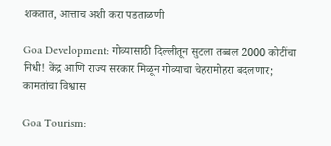शकतात, आत्ताच अशी करा पडताळणी

Goa Development: गोव्यासाठी दिल्लीतून सुटला तब्बल 2000 कोटींचा निधी! केंद्र आणि राज्य सरकार मिळून गोव्याचा चेहरामोहरा बदलणार; कामतांचा विश्वास

Goa Tourism: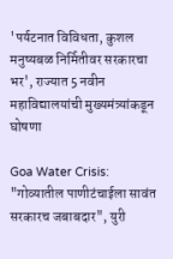'पर्यटनात विविधता, कुशल मनुष्यबळ निर्मितीवर सरकारचा भर', राज्यात 5 नवीन महाविद्यालयांची मुख्यमंत्र्यांकडून घोषणा

Goa Water Crisis: "गोव्यातील पाणीटंचाईला सावंत सरकारच जबाबदार", युरी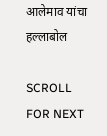आलेमाव यांचा हल्लाबोल

SCROLL FOR NEXT